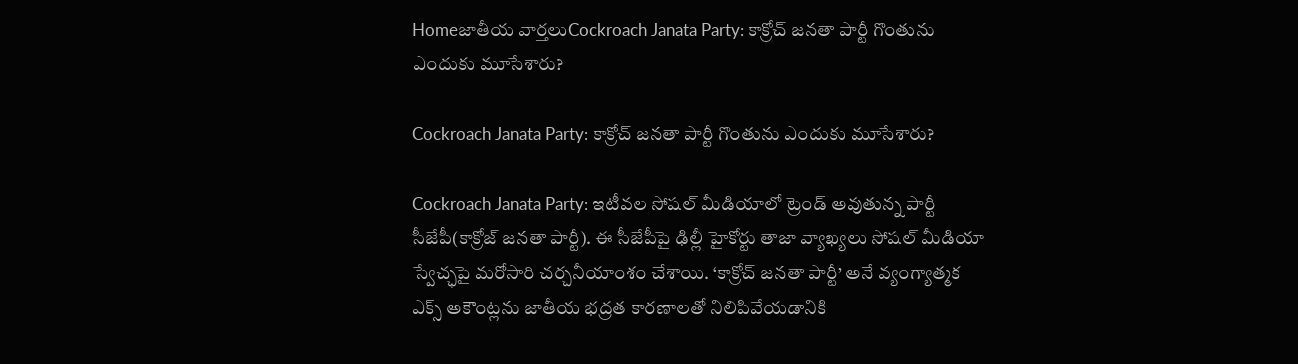Homeజాతీయ వార్తలుCockroach Janata Party: కాక్రోచ్ జనతా పార్టీ గొంతును ఎందుకు మూసేశారు?

Cockroach Janata Party: కాక్రోచ్ జనతా పార్టీ గొంతును ఎందుకు మూసేశారు?

Cockroach Janata Party: ఇటీవల సోషల్‌ మీడియాలో ట్రెండ్‌ అవుతున్న పార్టీ సీజేపీ(కాక్రోజ్‌ జనతా పార్టీ). ఈ సీజేపీపై ఢిల్లీ హైకోర్టు తాజా వ్యాఖ్యలు సోషల్‌ మీడియా స్వేచ్ఛపై మరోసారి చర్చనీయాంశం చేశాయి. ‘కాక్రోచ్‌ జనతా పార్టీ’ అనే వ్యంగ్యాత్మక ఎక్స్‌ అకౌంట్లను జాతీయ భద్రత కారణాలతో నిలిపివేయడానికి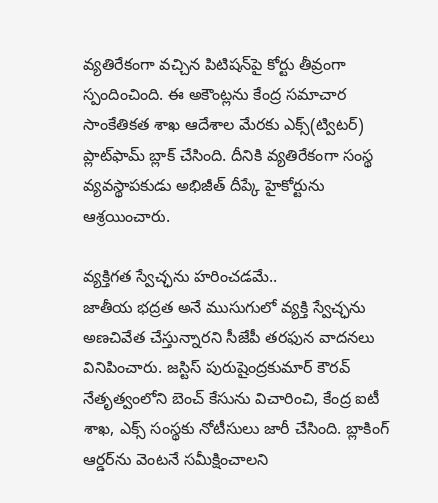వ్యతిరేకంగా వచ్చిన పిటిషన్‌పై కోర్టు తీవ్రంగా స్పందించింది. ఈ అకౌంట్లను కేంద్ర సమాచార సాంకేతికత శాఖ ఆదేశాల మేరకు ఎక్స్‌(ట్విటర్‌) ప్లాట్‌ఫామ్‌ బ్లాక్‌ చేసింది. దీనికి వ్యతిరేకంగా సంస్థ వ్యవస్థాపకుడు అభిజీత్‌ దీప్కే హైకోర్టును ఆశ్రయించారు.

వ్యక్తిగత స్వేచ్ఛను హరించడమే..
జాతీయ భద్రత అనే ముసుగులో వ్యక్తి స్వేచ్ఛను అణచివేత చేస్తున్నారని సీజేపీ తరఫున వాదనలు వినిపించారు. జస్టిస్‌ పురుషైంద్రకుమార్‌ కౌరవ్‌ నేతృత్వంలోని బెంచ్‌ కేసును విచారించి, కేంద్ర ఐటీ శాఖ, ఎక్స్‌ సంస్థకు నోటీసులు జారీ చేసింది. బ్లాకింగ్‌ ఆర్డర్‌ను వెంటనే సమీక్షించాలని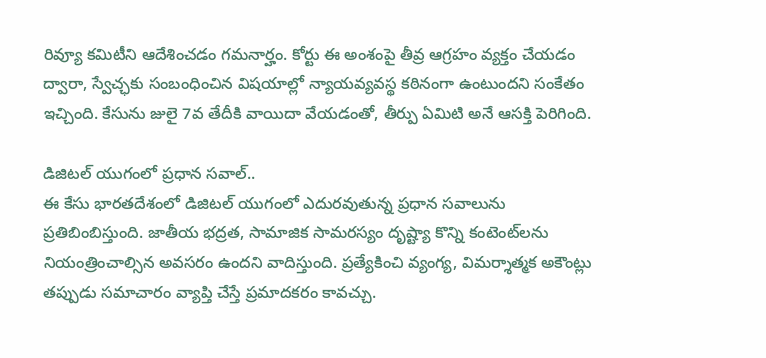రివ్యూ కమిటీని ఆదేశించడం గమనార్హం. కోర్టు ఈ అంశంపై తీవ్ర ఆగ్రహం వ్యక్తం చేయడం ద్వారా, స్వేచ్ఛకు సంబంధించిన విషయాల్లో న్యాయవ్యవస్థ కఠినంగా ఉంటుందని సంకేతం ఇచ్చింది. కేసును జులై 7వ తేదీకి వాయిదా వేయడంతో, తీర్పు ఏమిటి అనే ఆసక్తి పెరిగింది.

డిజిటల్‌ యుగంలో ప్రధాన సవాల్‌..
ఈ కేసు భారతదేశంలో డిజిటల్‌ యుగంలో ఎదురవుతున్న ప్రధాన సవాలును ప్రతిబింబిస్తుంది. జాతీయ భద్రత, సామాజిక సామరస్యం దృష్ట్యా కొన్ని కంటెంట్‌లను నియంత్రించాల్సిన అవసరం ఉందని వాదిస్తుంది. ప్రత్యేకించి వ్యంగ్య, విమర్శాత్మక అకౌంట్లు తప్పుడు సమాచారం వ్యాప్తి చేస్తే ప్రమాదకరం కావచ్చు.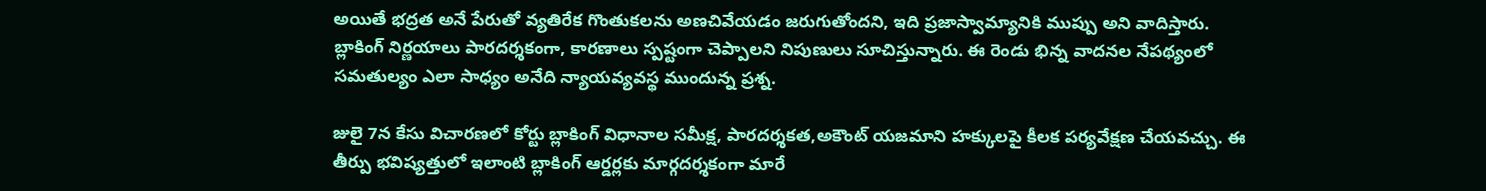అయితే భద్రత అనే పేరుతో వ్యతిరేక గొంతుకలను అణచివేయడం జరుగుతోందని, ఇది ప్రజాస్వామ్యానికి ముప్పు అని వాదిస్తారు. బ్లాకింగ్‌ నిర్ణయాలు పారదర్శకంగా, కారణాలు స్పష్టంగా చెప్పాలని నిపుణులు సూచిస్తున్నారు. ఈ రెండు భిన్న వాదనల నేపథ్యంలో సమతుల్యం ఎలా సాధ్యం అనేది న్యాయవ్యవస్థ ముందున్న ప్రశ్న.

జులై 7న కేసు విచారణలో కోర్టు బ్లాకింగ్‌ విధానాల సమీక్ష, పారదర్శకత,అకౌంట్‌ యజమాని హక్కులపై కీలక పర్యవేక్షణ చేయవచ్చు. ఈ తీర్పు భవిష్యత్తులో ఇలాంటి బ్లాకింగ్‌ ఆర్డర్లకు మార్గదర్శకంగా మారే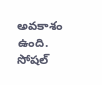అవకాశం ఉంది. సోషల్‌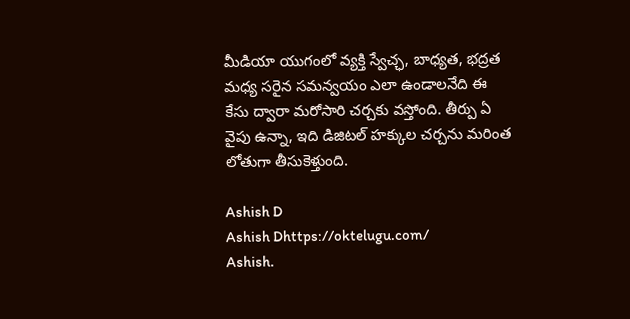మీడియా యుగంలో వ్యక్తి స్వేచ్ఛ, బాధ్యత, భద్రత మధ్య సరైన సమన్వయం ఎలా ఉండాలనేది ఈ కేసు ద్వారా మరోసారి చర్చకు వస్తోంది. తీర్పు ఏ వైపు ఉన్నా, ఇది డిజిటల్‌ హక్కుల చర్చను మరింత లోతుగా తీసుకెళ్తుంది.

Ashish D
Ashish Dhttps://oktelugu.com/
Ashish.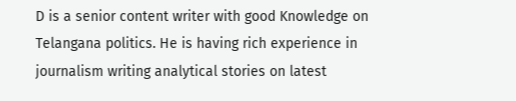D is a senior content writer with good Knowledge on Telangana politics. He is having rich experience in journalism writing analytical stories on latest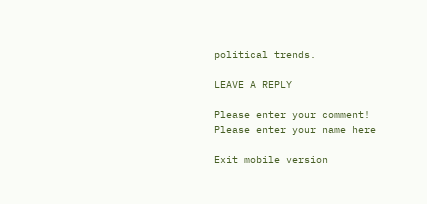political trends.

LEAVE A REPLY

Please enter your comment!
Please enter your name here

Exit mobile version